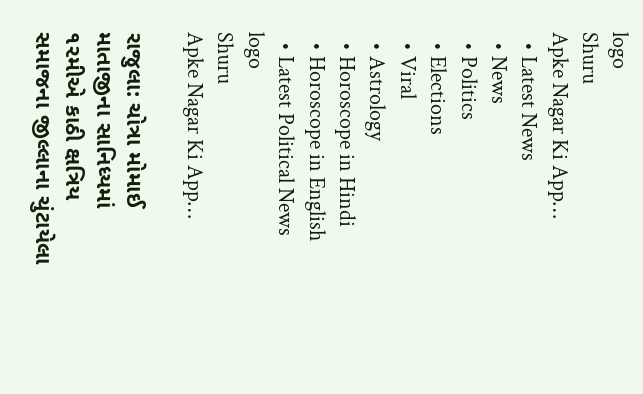logo
Shuru
Apke Nagar Ki App…
  • Latest News
  • News
  • Politics
  • Elections
  • Viral
  • Astrology
  • Horoscope in Hindi
  • Horoscope in English
  • Latest Political News
logo
Shuru
Apke Nagar Ki App…

રાજુલા: ચોત્રા મોમાઈ માતાજીના સાનિધ્યમાં ૧૨મીએ કાઠી ક્ષત્રિય સમાજના જીલ્લાના ચુંટાયેલા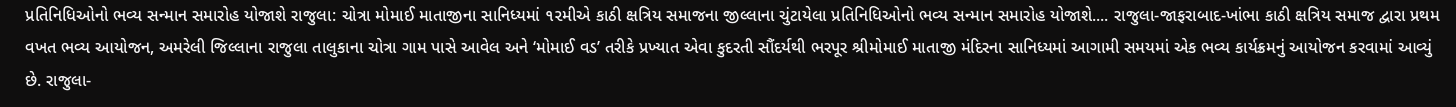પ્રતિનિધિઓનો ભવ્ય સન્માન સમારોહ યોજાશે રાજુલા: ચોત્રા મોમાઈ માતાજીના સાનિધ્યમાં ૧૨મીએ કાઠી ક્ષત્રિય સમાજના જીલ્લાના ચુંટાયેલા પ્રતિનિધિઓનો ભવ્ય સન્માન સમારોહ યોજાશે.... રાજુલા-જાફરાબાદ-ખાંભા કાઠી ક્ષત્રિય સમાજ દ્વારા પ્રથમ વખત ભવ્ય આયોજન, અમરેલી જિલ્લાના રાજુલા તાલુકાના ચોત્રા ગામ પાસે આવેલ અને ‘મોમાઈ વડ’ તરીકે પ્રખ્યાત એવા કુદરતી સૌંદર્યથી ભરપૂર શ્રીમોમાઈ માતાજી મંદિરના સાનિધ્યમાં આગામી સમયમાં એક ભવ્ય કાર્યક્રમનું આયોજન કરવામાં આવ્યું છે. રાજુલા-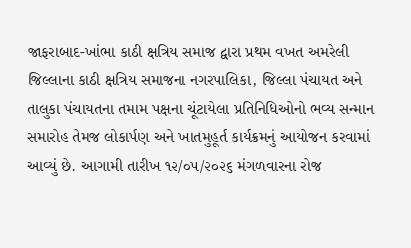જાફરાબાદ-ખાંભા કાઠી ક્ષત્રિય સમાજ દ્વારા પ્રથમ વખત અમરેલી જિલ્લાના કાઠી ક્ષત્રિય સમાજના નગરપાલિકા, જિલ્લા પંચાયત અને તાલુકા પંચાયતના તમામ પક્ષના ચૂંટાયેલા પ્રતિનિધિઓનો ભવ્ય સન્માન સમારોહ તેમજ લોકાર્પણ અને ખાતમુહૂર્ત કાર્યક્રમનું આયોજન કરવામાં આવ્યું છે. આગામી તારીખ ૧૨/૦૫/૨૦૨૬ મંગળવારના રોજ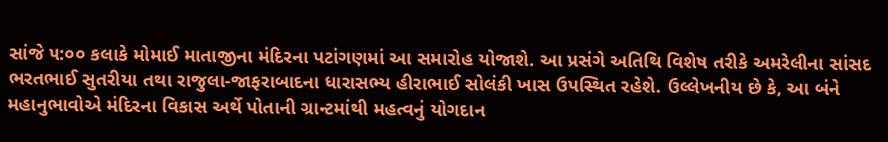સાંજે ૫:૦૦ કલાકે મોમાઈ માતાજીના મંદિરના પટાંગણમાં આ સમારોહ યોજાશે. આ પ્રસંગે અતિથિ વિશેષ તરીકે અમરેલીના સાંસદ ભરતભાઈ સુતરીયા તથા રાજુલા-જાફરાબાદના ધારાસભ્ય હીરાભાઈ સોલંકી ખાસ ઉપસ્થિત રહેશે. ઉલ્લેખનીય છે કે, આ બંને મહાનુભાવોએ મંદિરના વિકાસ અર્થે પોતાની ગ્રાન્ટમાંથી મહત્વનું યોગદાન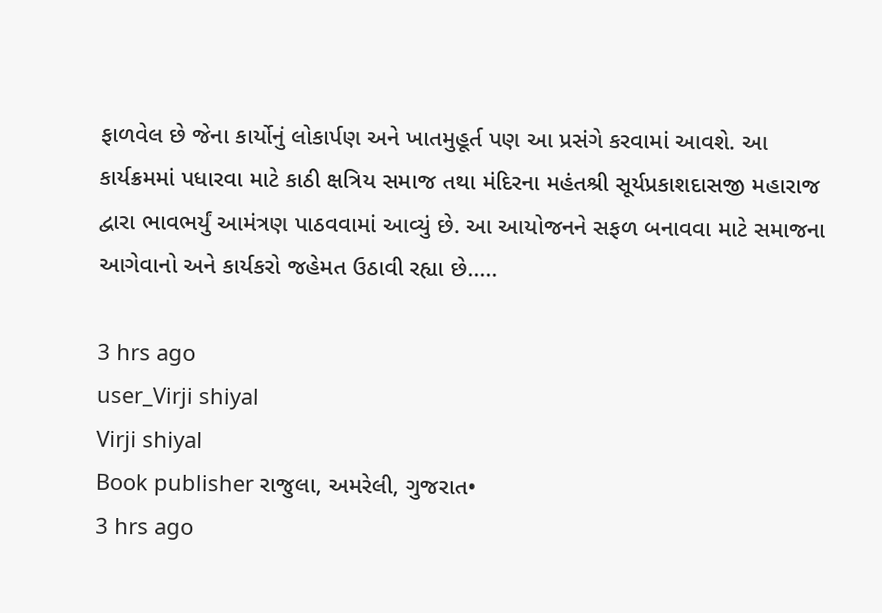ફાળવેલ છે જેના કાર્યોનું લોકાર્પણ અને ખાતમુહૂર્ત પણ આ પ્રસંગે કરવામાં આવશે. આ કાર્યક્રમમાં પધારવા માટે કાઠી ક્ષત્રિય સમાજ તથા મંદિરના મહંતશ્રી સૂર્યપ્રકાશદાસજી મહારાજ દ્વારા ભાવભર્યું આમંત્રણ પાઠવવામાં આવ્યું છે. આ આયોજનને સફળ બનાવવા માટે સમાજના આગેવાનો અને કાર્યકરો જહેમત ઉઠાવી રહ્યા છે.....

3 hrs ago
user_Virji shiyal
Virji shiyal
Book publisher રાજુલા, અમરેલી, ગુજરાત•
3 hrs ago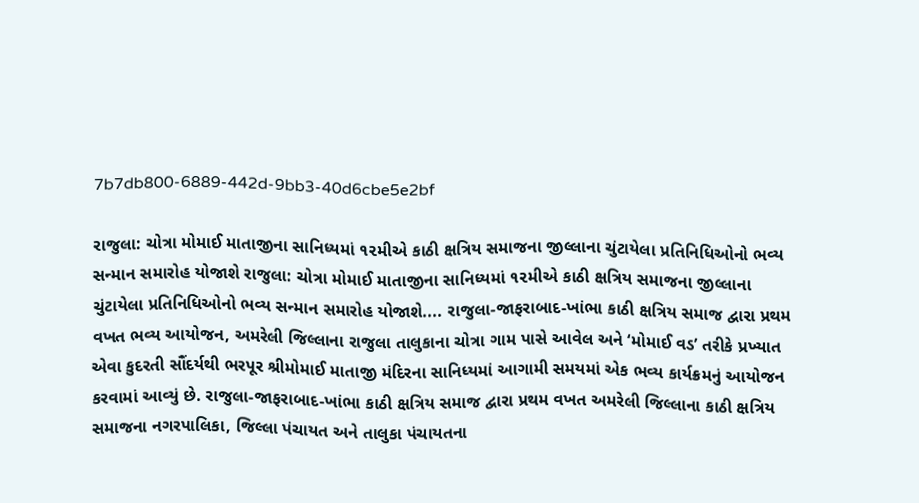7b7db800-6889-442d-9bb3-40d6cbe5e2bf

રાજુલા: ચોત્રા મોમાઈ માતાજીના સાનિધ્યમાં ૧૨મીએ કાઠી ક્ષત્રિય સમાજના જીલ્લાના ચુંટાયેલા પ્રતિનિધિઓનો ભવ્ય સન્માન સમારોહ યોજાશે રાજુલા: ચોત્રા મોમાઈ માતાજીના સાનિધ્યમાં ૧૨મીએ કાઠી ક્ષત્રિય સમાજના જીલ્લાના ચુંટાયેલા પ્રતિનિધિઓનો ભવ્ય સન્માન સમારોહ યોજાશે.... રાજુલા-જાફરાબાદ-ખાંભા કાઠી ક્ષત્રિય સમાજ દ્વારા પ્રથમ વખત ભવ્ય આયોજન, અમરેલી જિલ્લાના રાજુલા તાલુકાના ચોત્રા ગામ પાસે આવેલ અને ‘મોમાઈ વડ’ તરીકે પ્રખ્યાત એવા કુદરતી સૌંદર્યથી ભરપૂર શ્રીમોમાઈ માતાજી મંદિરના સાનિધ્યમાં આગામી સમયમાં એક ભવ્ય કાર્યક્રમનું આયોજન કરવામાં આવ્યું છે. રાજુલા-જાફરાબાદ-ખાંભા કાઠી ક્ષત્રિય સમાજ દ્વારા પ્રથમ વખત અમરેલી જિલ્લાના કાઠી ક્ષત્રિય સમાજના નગરપાલિકા, જિલ્લા પંચાયત અને તાલુકા પંચાયતના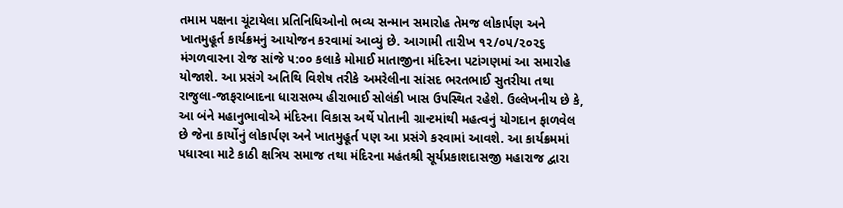તમામ પક્ષના ચૂંટાયેલા પ્રતિનિધિઓનો ભવ્ય સન્માન સમારોહ તેમજ લોકાર્પણ અને ખાતમુહૂર્ત કાર્યક્રમનું આયોજન કરવામાં આવ્યું છે. આગામી તારીખ ૧૨/૦૫/૨૦૨૬ મંગળવારના રોજ સાંજે ૫:૦૦ કલાકે મોમાઈ માતાજીના મંદિરના પટાંગણમાં આ સમારોહ યોજાશે. આ પ્રસંગે અતિથિ વિશેષ તરીકે અમરેલીના સાંસદ ભરતભાઈ સુતરીયા તથા રાજુલા-જાફરાબાદના ધારાસભ્ય હીરાભાઈ સોલંકી ખાસ ઉપસ્થિત રહેશે. ઉલ્લેખનીય છે કે, આ બંને મહાનુભાવોએ મંદિરના વિકાસ અર્થે પોતાની ગ્રાન્ટમાંથી મહત્વનું યોગદાન ફાળવેલ છે જેના કાર્યોનું લોકાર્પણ અને ખાતમુહૂર્ત પણ આ પ્રસંગે કરવામાં આવશે. આ કાર્યક્રમમાં પધારવા માટે કાઠી ક્ષત્રિય સમાજ તથા મંદિરના મહંતશ્રી સૂર્યપ્રકાશદાસજી મહારાજ દ્વારા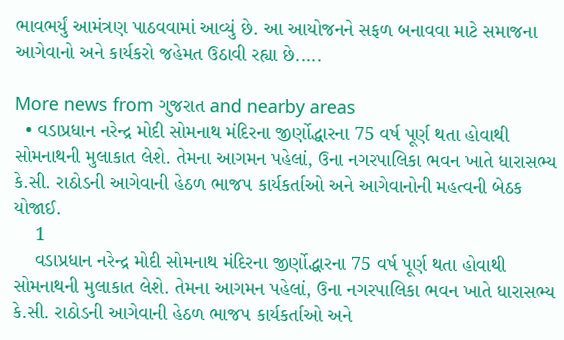ભાવભર્યું આમંત્રણ પાઠવવામાં આવ્યું છે. આ આયોજનને સફળ બનાવવા માટે સમાજના આગેવાનો અને કાર્યકરો જહેમત ઉઠાવી રહ્યા છે.....

More news from ગુજરાત and nearby areas
  • વડાપ્રધાન નરેન્દ્ર મોદી સોમનાથ મંદિરના જીર્ણોદ્ધારના 75 વર્ષ પૂર્ણ થતા હોવાથી સોમનાથની મુલાકાત લેશે. તેમના આગમન પહેલાં, ઉના નગરપાલિકા ભવન ખાતે ધારાસભ્ય કે.સી. રાઠોડની આગેવાની હેઠળ ભાજપ કાર્યકર્તાઓ અને આગેવાનોની મહત્વની બેઠક યોજાઈ.
    1
    વડાપ્રધાન નરેન્દ્ર મોદી સોમનાથ મંદિરના જીર્ણોદ્ધારના 75 વર્ષ પૂર્ણ થતા હોવાથી સોમનાથની મુલાકાત લેશે. તેમના આગમન પહેલાં, ઉના નગરપાલિકા ભવન ખાતે ધારાસભ્ય કે.સી. રાઠોડની આગેવાની હેઠળ ભાજપ કાર્યકર્તાઓ અને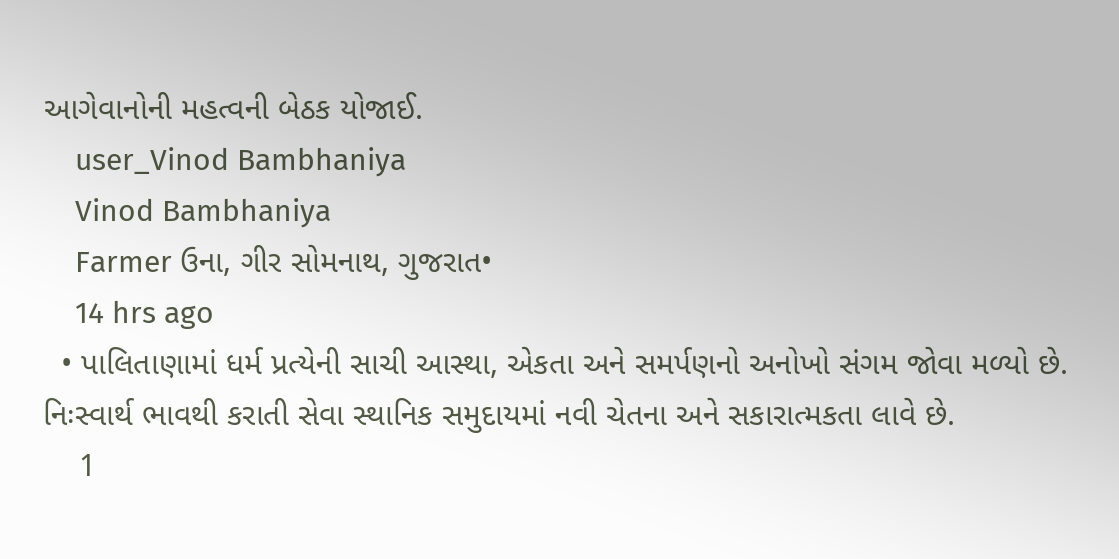આગેવાનોની મહત્વની બેઠક યોજાઈ.
    user_Vinod Bambhaniya
    Vinod Bambhaniya
    Farmer ઉના, ગીર સોમનાથ, ગુજરાત•
    14 hrs ago
  • પાલિતાણામાં ધર્મ પ્રત્યેની સાચી આસ્થા, એકતા અને સમર્પણનો અનોખો સંગમ જોવા મળ્યો છે. નિઃસ્વાર્થ ભાવથી કરાતી સેવા સ્થાનિક સમુદાયમાં નવી ચેતના અને સકારાત્મકતા લાવે છે.
    1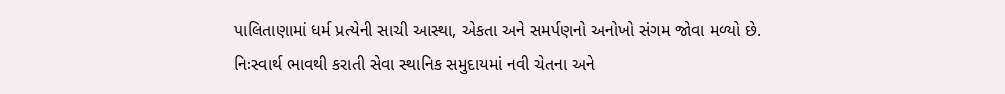પાલિતાણામાં ધર્મ પ્રત્યેની સાચી આસ્થા, એકતા અને સમર્પણનો અનોખો સંગમ જોવા મળ્યો છે. નિઃસ્વાર્થ ભાવથી કરાતી સેવા સ્થાનિક સમુદાયમાં નવી ચેતના અને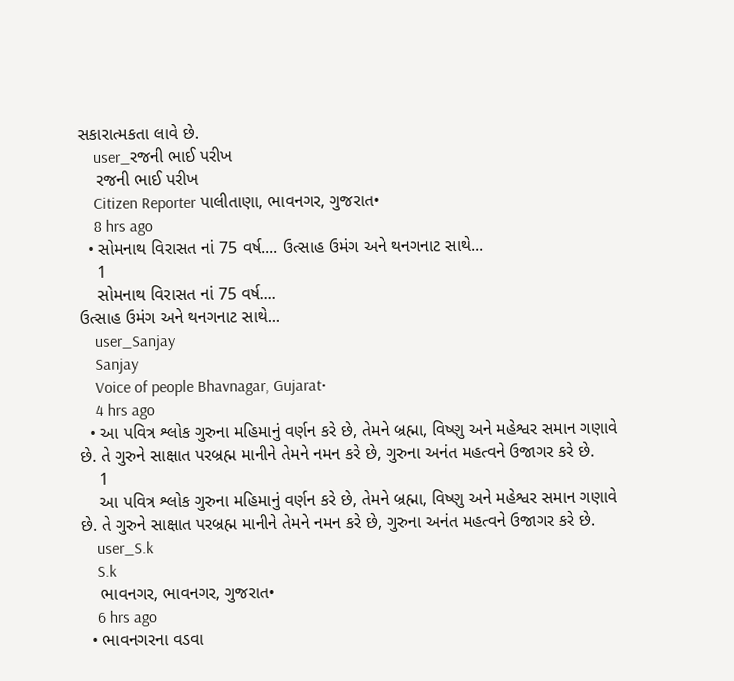સકારાત્મકતા લાવે છે.
    user_રજની ભાઈ પરીખ
    રજની ભાઈ પરીખ
    Citizen Reporter પાલીતાણા, ભાવનગર, ગુજરાત•
    8 hrs ago
  • સોમનાથ વિરાસત નાં 75 વર્ષ.... ઉત્સાહ ઉમંગ અને થનગનાટ સાથે...
    1
    સોમનાથ વિરાસત નાં 75 વર્ષ....
ઉત્સાહ ઉમંગ અને થનગનાટ સાથે...
    user_Sanjay
    Sanjay
    Voice of people Bhavnagar, Gujarat•
    4 hrs ago
  • આ પવિત્ર શ્લોક ગુરુના મહિમાનું વર્ણન કરે છે, તેમને બ્રહ્મા, વિષ્ણુ અને મહેશ્વર સમાન ગણાવે છે. તે ગુરુને સાક્ષાત પરબ્રહ્મ માનીને તેમને નમન કરે છે, ગુરુના અનંત મહત્વને ઉજાગર કરે છે.
    1
    આ પવિત્ર શ્લોક ગુરુના મહિમાનું વર્ણન કરે છે, તેમને બ્રહ્મા, વિષ્ણુ અને મહેશ્વર સમાન ગણાવે છે. તે ગુરુને સાક્ષાત પરબ્રહ્મ માનીને તેમને નમન કરે છે, ગુરુના અનંત મહત્વને ઉજાગર કરે છે.
    user_S.k
    S.k
    ભાવનગર, ભાવનગર, ગુજરાત•
    6 hrs ago
  • ભાવનગરના વડવા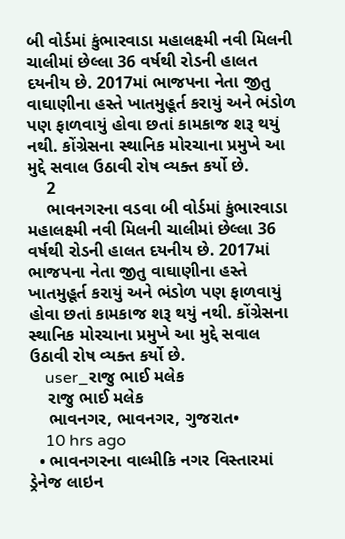બી વોર્ડમાં કુંભારવાડા મહાલક્ષ્મી નવી મિલની ચાલીમાં છેલ્લા 36 વર્ષથી રોડની હાલત દયનીય છે. 2017માં ભાજપના નેતા જીતુ વાઘાણીના હસ્તે ખાતમુહૂર્ત કરાયું અને ભંડોળ પણ ફાળવાયું હોવા છતાં કામકાજ શરૂ થયું નથી. કોંગ્રેસના સ્થાનિક મોરચાના પ્રમુખે આ મુદ્દે સવાલ ઉઠાવી રોષ વ્યક્ત કર્યો છે.
    2
    ભાવનગરના વડવા બી વોર્ડમાં કુંભારવાડા મહાલક્ષ્મી નવી મિલની ચાલીમાં છેલ્લા 36 વર્ષથી રોડની હાલત દયનીય છે. 2017માં ભાજપના નેતા જીતુ વાઘાણીના હસ્તે ખાતમુહૂર્ત કરાયું અને ભંડોળ પણ ફાળવાયું હોવા છતાં કામકાજ શરૂ થયું નથી. કોંગ્રેસના સ્થાનિક મોરચાના પ્રમુખે આ મુદ્દે સવાલ ઉઠાવી રોષ વ્યક્ત કર્યો છે.
    user_રાજુ ભાઈ મલેક
    રાજુ ભાઈ મલેક
    ભાવનગર, ભાવનગર, ગુજરાત•
    10 hrs ago
  • ભાવનગરના વાલ્મીકિ નગર વિસ્તારમાં ડ્રેનેજ લાઇન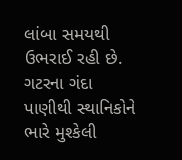લાંબા સમયથી ઉભરાઈ રહી છે. ગટરના ગંદા પાણીથી સ્થાનિકોને ભારે મુશ્કેલી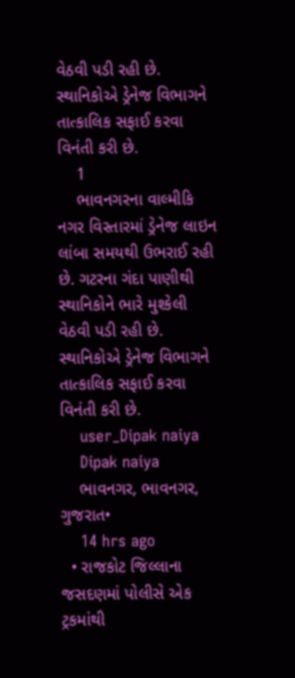વેઠવી પડી રહી છે. સ્થાનિકોએ ડ્રેનેજ વિભાગને તાત્કાલિક સફાઈ કરવા વિનંતી કરી છે.
    1
    ભાવનગરના વાલ્મીકિ નગર વિસ્તારમાં ડ્રેનેજ લાઇન લાંબા સમયથી ઉભરાઈ રહી છે. ગટરના ગંદા પાણીથી સ્થાનિકોને ભારે મુશ્કેલી વેઠવી પડી રહી છે. સ્થાનિકોએ ડ્રેનેજ વિભાગને તાત્કાલિક સફાઈ કરવા વિનંતી કરી છે.
    user_Dipak naiya
    Dipak naiya
    ભાવનગર, ભાવનગર, ગુજરાત•
    14 hrs ago
  • રાજકોટ જિલ્લાના જસદણમાં પોલીસે એક ટ્રકમાંથી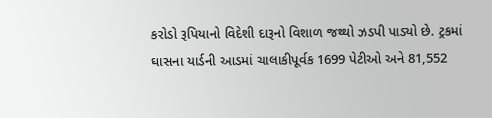કરોડો રૂપિયાનો વિદેશી દારૂનો વિશાળ જથ્થો ઝડપી પાડ્યો છે. ટ્રકમાં ઘાસના યાર્ડની આડમાં ચાલાકીપૂર્વક 1699 પેટીઓ અને 81,552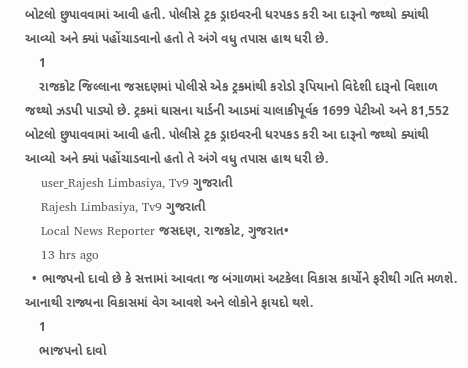બોટલો છુપાવવામાં આવી હતી. પોલીસે ટ્રક ડ્રાઇવરની ધરપકડ કરી આ દારૂનો જથ્થો ક્યાંથી આવ્યો અને ક્યાં પહોંચાડવાનો હતો તે અંગે વધુ તપાસ હાથ ધરી છે.
    1
    રાજકોટ જિલ્લાના જસદણમાં પોલીસે એક ટ્રકમાંથી કરોડો રૂપિયાનો વિદેશી દારૂનો વિશાળ જથ્થો ઝડપી પાડ્યો છે. ટ્રકમાં ઘાસના યાર્ડની આડમાં ચાલાકીપૂર્વક 1699 પેટીઓ અને 81,552 બોટલો છુપાવવામાં આવી હતી. પોલીસે ટ્રક ડ્રાઇવરની ધરપકડ કરી આ દારૂનો જથ્થો ક્યાંથી આવ્યો અને ક્યાં પહોંચાડવાનો હતો તે અંગે વધુ તપાસ હાથ ધરી છે.
    user_Rajesh Limbasiya, Tv9 ગુજરાતી
    Rajesh Limbasiya, Tv9 ગુજરાતી
    Local News Reporter જસદણ, રાજકોટ, ગુજરાત•
    13 hrs ago
  • ભાજપનો દાવો છે કે સત્તામાં આવતા જ બંગાળમાં અટકેલા વિકાસ કાર્યોને ફરીથી ગતિ મળશે. આનાથી રાજ્યના વિકાસમાં વેગ આવશે અને લોકોને ફાયદો થશે.
    1
    ભાજપનો દાવો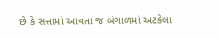છે કે સત્તામાં આવતા જ બંગાળમાં અટકેલા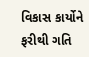વિકાસ કાર્યોને ફરીથી ગતિ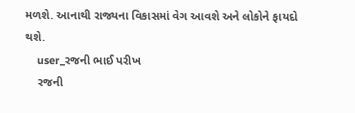મળશે. આનાથી રાજ્યના વિકાસમાં વેગ આવશે અને લોકોને ફાયદો થશે.
    user_રજની ભાઈ પરીખ
    રજની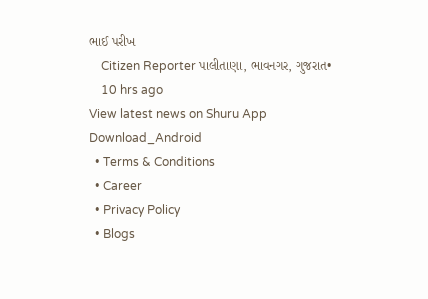ભાઈ પરીખ
    Citizen Reporter પાલીતાણા, ભાવનગર, ગુજરાત•
    10 hrs ago
View latest news on Shuru App
Download_Android
  • Terms & Conditions
  • Career
  • Privacy Policy
  • Blogs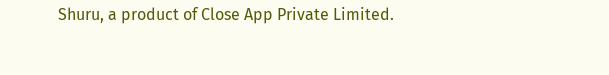Shuru, a product of Close App Private Limited.